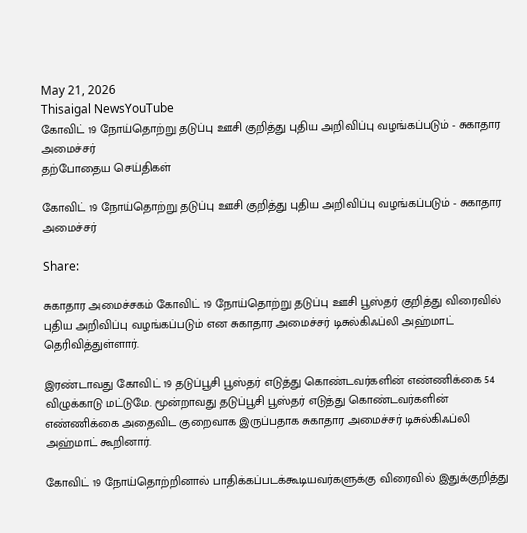May 21, 2026
Thisaigal NewsYouTube
கோவிட் 19 நோய்தொற்று தடுப்பு ஊசி குறித்து புதிய அறிவிப்பு வழங்கப்படும் - சுகாதார அமைச்சர்
தற்போதைய செய்திகள்

கோவிட் 19 நோய்தொற்று தடுப்பு ஊசி குறித்து புதிய அறிவிப்பு வழங்கப்படும் - சுகாதார அமைச்சர்

Share:

சுகாதார அமைச்சகம் கோவிட் 19 நோய்தொற்று தடுப்பு ஊசி பூஸ்தர் குறித்து விரைவில் புதிய அறிவிப்பு வழங்கப்படும் என சுகாதார அமைச்சர் டிசுல்கிஃப்லி அஹ்மாட் தெரிவித்துள்ளார்.

இரண்டாவது கோவிட் 19 தடுப்பூசி பூஸ்தர் எடுத்து கொண்டவர்களின் எண்ணிக்கை 54 விழுக்காடு மட்டுமே. மூன்றாவது தடுப்பூசி பூஸ்தர் எடுத்து கொண்டவர்களின் எண்ணிக்கை அதைவிட குறைவாக இருப்பதாக சுகாதார அமைச்சர் டிசுல்கிஃப்லி அஹ்மாட் கூறினார்.

கோவிட் 19 நோய்தொற்றினால் பாதிக்கப்படக்கூடியவர்களுக்கு விரைவில் இதுக்குறித்து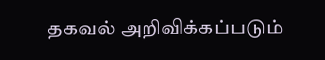தகவல் அறிவிக்கப்படும்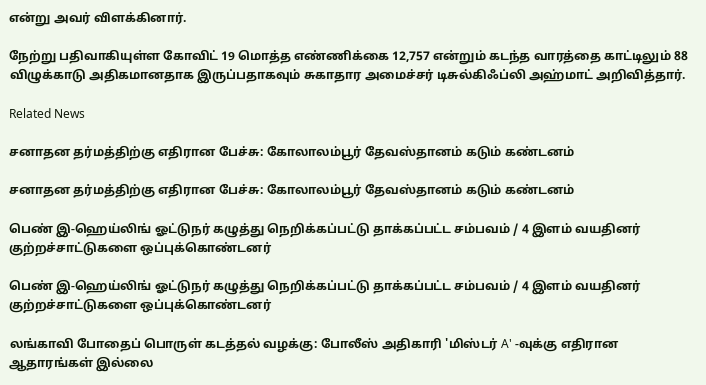என்று அவர் விளக்கினார்.

நேற்று பதிவாகியுள்ள கோவிட் 19 மொத்த எண்ணிக்கை 12,757 என்றும் கடந்த வாரத்தை காட்டிலும் 88 விழுக்காடு அதிகமானதாக இருப்பதாகவும் சுகாதார அமைச்சர் டிசுல்கிஃப்லி அஹ்மாட் அறிவித்தார்.

Related News

சனாதன தர்மத்திற்கு எதிரான பேச்சு: கோலாலம்பூர் தேவஸ்தானம் கடும் கண்டனம்

சனாதன தர்மத்திற்கு எதிரான பேச்சு: கோலாலம்பூர் தேவஸ்தானம் கடும் கண்டனம்

பெண் இ-ஹெய்லிங் ஓட்டுநர் கழுத்து நெறிக்கப்பட்டு தாக்கப்பட்ட சம்பவம் / 4 இளம் வயதினர் குற்றச்சாட்டுகளை ஒப்புக்கொண்டனர்

பெண் இ-ஹெய்லிங் ஓட்டுநர் கழுத்து நெறிக்கப்பட்டு தாக்கப்பட்ட சம்பவம் / 4 இளம் வயதினர் குற்றச்சாட்டுகளை ஒப்புக்கொண்டனர்

லங்காவி போதைப் பொருள் கடத்தல் வழக்கு: போலீஸ் அதிகாரி 'மிஸ்டர் A' -வுக்கு எதிரான ஆதாரங்கள் இல்லை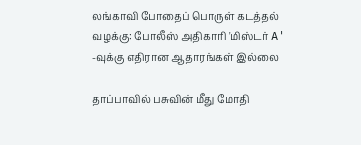லங்காவி போதைப் பொருள் கடத்தல் வழக்கு: போலீஸ் அதிகாரி 'மிஸ்டர் A' -வுக்கு எதிரான ஆதாரங்கள் இல்லை

தாப்பாவில் பசுவின் மீது மோதி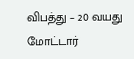விபத்து – 20 வயது மோட்டார்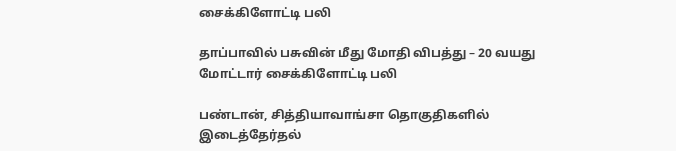சைக்கிளோட்டி பலி

தாப்பாவில் பசுவின் மீது மோதி விபத்து – 20 வயது மோட்டார் சைக்கிளோட்டி பலி

பண்டான், சித்தியாவாங்சா தொகுதிகளில் இடைத்தேர்தல்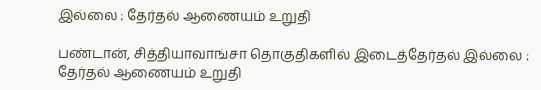இல்லை : தேர்தல் ஆணையம் உறுதி

பண்டான், சித்தியாவாங்சா தொகுதிகளில் இடைத்தேர்தல் இல்லை : தேர்தல் ஆணையம் உறுதி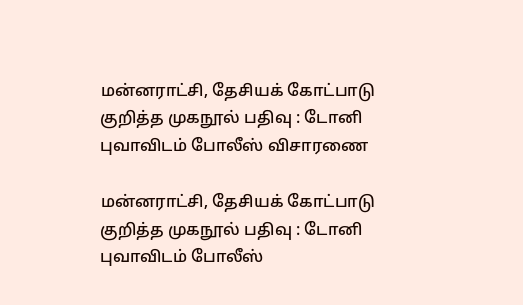மன்னராட்சி, தேசியக் கோட்பாடு குறித்த முகநூல் பதிவு : டோனி புவாவிடம் போலீஸ் விசாரணை

மன்னராட்சி, தேசியக் கோட்பாடு குறித்த முகநூல் பதிவு : டோனி புவாவிடம் போலீஸ்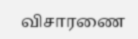விசாரணை